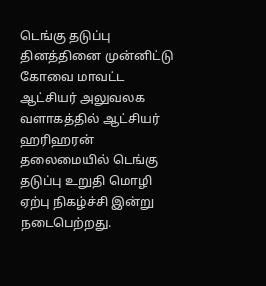டெங்கு தடுப்பு தினத்தினை முன்னிட்டு கோவை மாவட்ட ஆட்சியர் அலுவலக வளாகத்தில் ஆட்சியர் ஹரிஹரன் தலைமையில் டெங்கு தடுப்பு உறுதி மொழி ஏற்பு நிகழ்ச்சி இன்று நடைபெற்றது.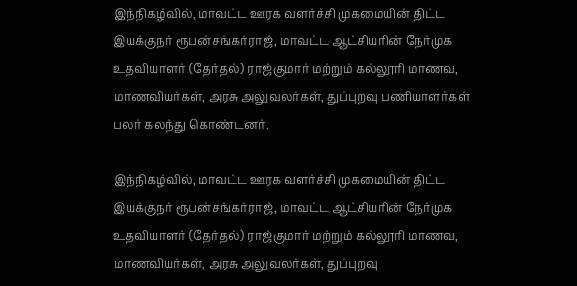இந்நிகழ்வில், மாவட்ட ஊரக வளர்ச்சி முகமையின் திட்ட இயக்குநர் ரூபன்சங்கர்ராஜ், மாவட்ட ஆட்சியரின் நேர்முக உதவியாளர் (தேர்தல்) ராஜ்குமார் மற்றும் கல்லூரி மாணவ, மாணவியர்கள், அரசு அலுவலர்கள், துப்புறவு பணியாளர்கள் பலர் கலந்து கொண்டனர்.

இந்நிகழ்வில், மாவட்ட ஊரக வளர்ச்சி முகமையின் திட்ட இயக்குநர் ரூபன்சங்கர்ராஜ், மாவட்ட ஆட்சியரின் நேர்முக உதவியாளர் (தேர்தல்) ராஜ்குமார் மற்றும் கல்லூரி மாணவ, மாணவியர்கள், அரசு அலுவலர்கள், துப்புறவு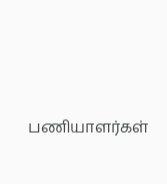பணியாளர்கள்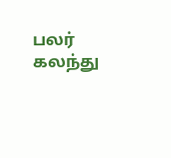பலர் கலந்து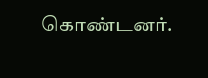கொண்டனர்.